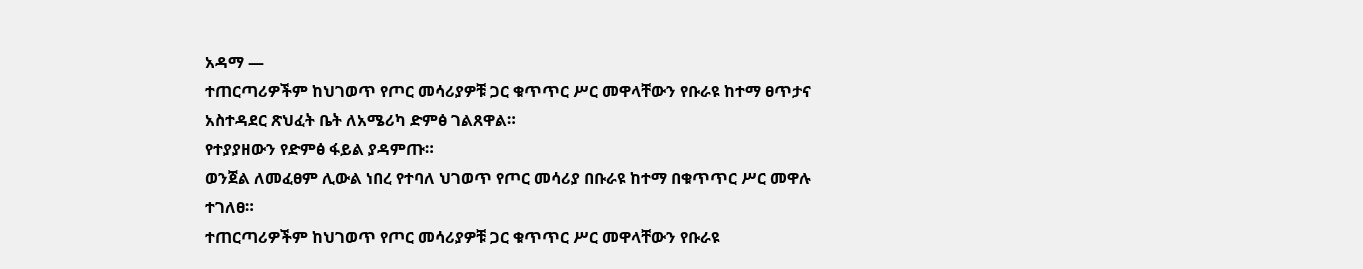አዳማ —
ተጠርጣሪዎችም ከህገወጥ የጦር መሳሪያዎቹ ጋር ቁጥጥር ሥር መዋላቸውን የቡራዩ ከተማ ፀጥታና አስተዳደር ጽህፈት ቤት ለአሜሪካ ድምፅ ገልጸዋል።
የተያያዘውን የድምፅ ፋይል ያዳምጡ።
ወንጀል ለመፈፀም ሊውል ነበረ የተባለ ህገወጥ የጦር መሳሪያ በቡራዩ ከተማ በቁጥጥር ሥር መዋሉ ተገለፀ።
ተጠርጣሪዎችም ከህገወጥ የጦር መሳሪያዎቹ ጋር ቁጥጥር ሥር መዋላቸውን የቡራዩ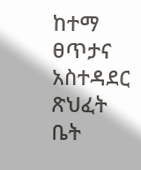ከተማ ፀጥታና አስተዳደር ጽህፈት ቤት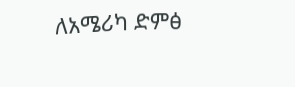ለአሜሪካ ድምፅ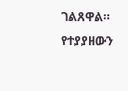ገልጸዋል።
የተያያዘውን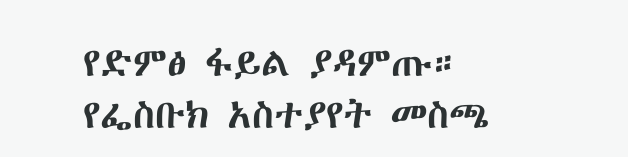የድምፅ ፋይል ያዳምጡ።
የፌስቡክ አስተያየት መስጫ